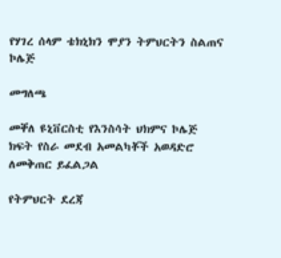የሃገረ ሰላም ቴክኒክን ሞያን ትምህርትን ስልጠና ኮሌጅ

መግለጫ

መቐለ ዩኒቨርስቲ የእንስሳት ህክምና ኮሌጅ ክፍት የስራ መደብ አመልካቾች አወዳድሮ ለመቅጠር ይፈልጋል

የትምህርት ደረጃ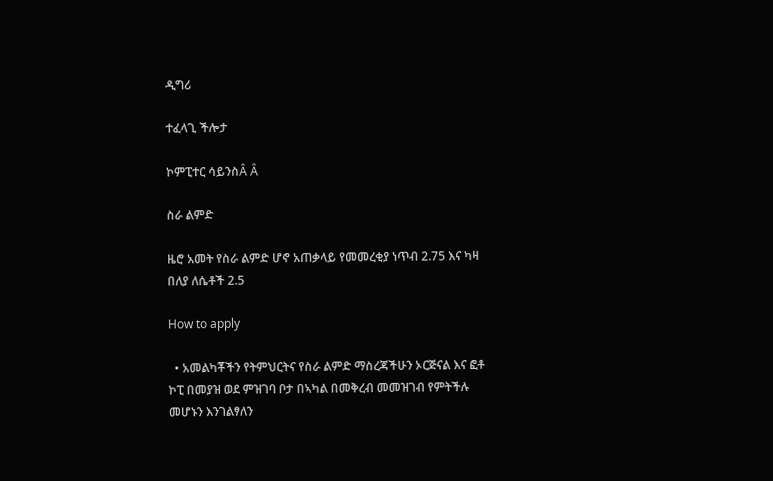ዲግሪ

ተፈላጊ ችሎታ

ኮምፒተር ሳይንስÂ Â

ስራ ልምድ

ዜሮ አመት የስራ ልምድ ሆኖ አጠቃላይ የመመረቂያ ነጥብ 2.75 እና ካዛ በለያ ለሴቶች 2.5

How to apply

  • አመልካቾችን የትምህርትና የስራ ልምድ ማስረጃችሁን ኦርጅናል እና ፎቶ ኮፒ በመያዝ ወደ ምዝገባ ቦታ በኣካል በመቅረብ መመዝገብ የምትችሉ መሆኑን እንገልፃለን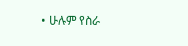• ሁሉም የስራ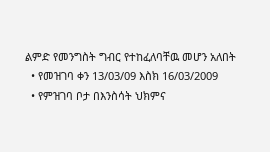ልምድ የመንግስት ግብር የተከፈለባቸዉ መሆን አለበት
  • የመዝገባ ቀን 13/03/09 እስክ 16/03/2009
  • የምዝገባ ቦታ በእንስሳት ህክምና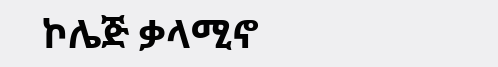ኮሌጅ ቃላሚኖ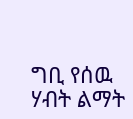ግቢ የሰዉ ሃብት ልማት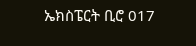ኤክስፔርት ቢሮ 017